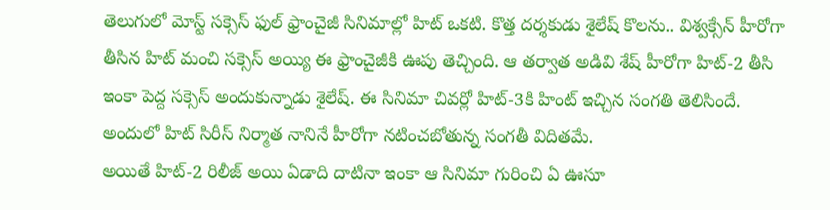తెలుగులో మోస్ట్ సక్సెస్ ఫుల్ ఫ్రాంచైజీ సినిమాల్లో హిట్ ఒకటి. కొత్త దర్శకుడు శైలేష్ కొలను.. విశ్వక్సేన్ హీరోగా తీసిన హిట్ మంచి సక్సెస్ అయ్యి ఈ ఫ్రాంచైజీకి ఊపు తెచ్చింది. ఆ తర్వాత అడివి శేష్ హీరోగా హిట్-2 తీసి ఇంకా పెద్ద సక్సెస్ అందుకున్నాడు శైలేష్. ఈ సినిమా చివర్లో హిట్-3కి హింట్ ఇచ్చిన సంగతి తెలిసిందే. అందులో హిట్ సిరీస్ నిర్మాత నానినే హీరోగా నటించబోతున్న సంగతీ విదితమే.
అయితే హిట్-2 రిలీజ్ అయి ఏడాది దాటినా ఇంకా ఆ సినిమా గురించి ఏ ఊసూ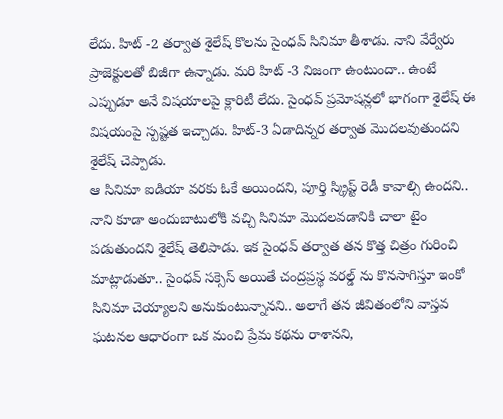లేదు. హిట్ -2 తర్వాత శైలేష్ కొలను సైంధవ్ సినిమా తీశాడు. నాని వేర్వేరు ప్రాజెక్టులతో బిజీగా ఉన్నాడు. మరి హిట్ -3 నిజంగా ఉంటుందా.. ఉంటే ఎప్పుడూ అనే విషయాలపై క్లారిటీ లేదు. సైంధవ్ ప్రమోషన్లలో భాగంగా శైలేష్ ఈ విషయంపై స్పష్టత ఇచ్చాడు. హిట్-3 ఏడాదిన్నర తర్వాత మొదలవుతుందని శైలేష్ చెప్పాడు.
ఆ సినిమా ఐడియా వరకు ఓకే అయిందని, పూర్తి స్క్రిప్ట్ రెడీ కావాల్సి ఉందని.. నాని కూడా అందుబాటులోకి వచ్చి సినిమా మొదలవడానికి చాలా టైం పడుతుందని శైలేష్ తెలిపాడు. ఇక సైంధవ్ తర్వాత తన కొత్త చిత్రం గురించి మాట్లాడుతూ.. సైంధవ్ సక్సెస్ అయితే చంద్రప్రస్థ వరల్డ్ ను కొనసాగిస్తూ ఇంకో సినిమా చెయ్యాలని అనుకుంటున్నానని.. అలాగే తన జీవితంలోని వాస్తవ ఘటనల ఆధారంగా ఒక మంచి ప్రేమ కథను రాశానని,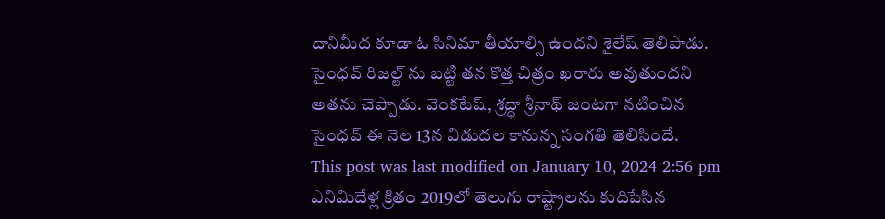దానిమీద కూడా ఓ సినిమా తీయాల్సి ఉందని శైలేష్ తెలిపాడు.
సైంధవ్ రిజల్ట్ ను బట్టి తన కొత్త చిత్రం ఖరారు అవుతుందని అతను చెప్పాడు. వెంకటేష్, శ్రద్ధా శ్రీనాథ్ జంటగా నటించిన సైంధవ్ ఈ నెల 13న విడుదల కానున్న సంగతి తెలిసిందే.
This post was last modified on January 10, 2024 2:56 pm
ఎనిమిదేళ్ల క్రితం 2019లో తెలుగు రాష్ట్రాలను కుదిపేసిన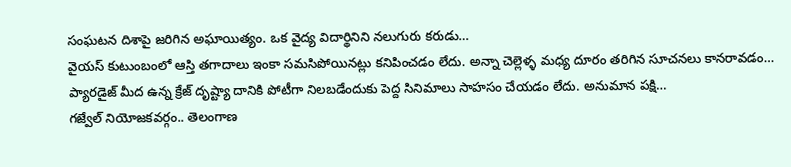సంఘటన దిశాపై జరిగిన అఘాయిత్యం. ఒక వైద్య విదార్థినిని నలుగురు కరుడు…
వైయస్ కుటుంబంలో ఆస్తి తగాదాలు ఇంకా సమసిపోయినట్లు కనిపించడం లేదు. అన్నా చెల్లెళ్ళ మధ్య దూరం తరిగిన సూచనలు కానరావడం…
ప్యారడైజ్ మీద ఉన్న క్రేజ్ దృష్ట్యా దానికి పోటీగా నిలబడేందుకు పెద్ద సినిమాలు సాహసం చేయడం లేదు. అనుమాన పక్షి…
గజ్వేల్ నియోజకవర్గం.. తెలంగాణ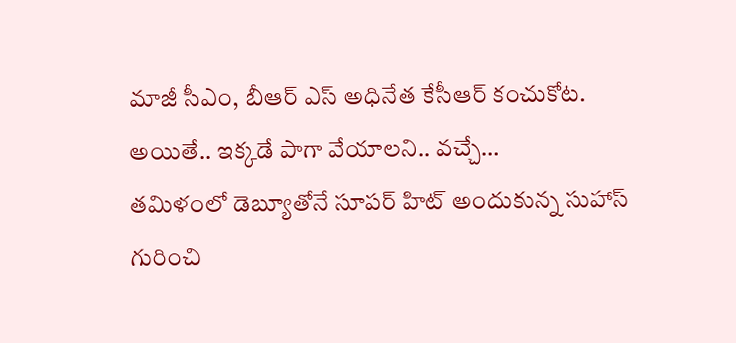మాజీ సీఎం, బీఆర్ ఎస్ అధినేత కేసీఆర్ కంచుకోట. అయితే.. ఇక్కడే పాగా వేయాలని.. వచ్చే…
తమిళంలో డెబ్యూతోనే సూపర్ హిట్ అందుకున్న సుహాస్ గురించి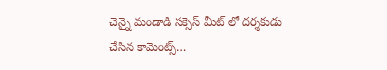చెన్నై మండాడి సక్సెస్ మీట్ లో దర్శకుడు చేసిన కామెంట్స్…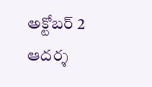అక్టోబర్ 2 ఆదర్శ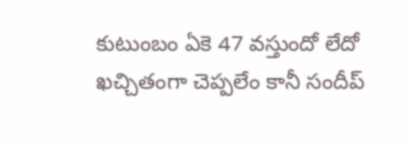కుటుంబం ఏకె 47 వస్తుందో లేదో ఖచ్చితంగా చెప్పలేం కానీ సందీప్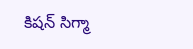కిషన్ సిగ్మా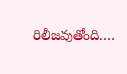రిలీజవుతోంది.…